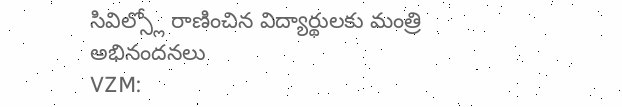సివిల్స్లో రాణించిన విద్యార్థులకు మంత్రి అభినందనలు
VZM: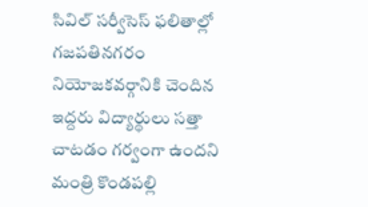సివిల్ సర్వీసెస్ ఫలితాల్లో గజపతినగరం నియోజకవర్గానికి చెందిన ఇద్దరు విద్యార్థులు సత్తా చాటడం గర్వంగా ఉందని మంత్రి కొండపల్లి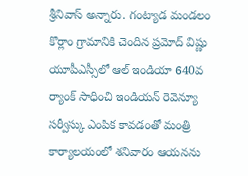శ్రీనివాస్ అన్నారు. గంట్యాడ మండలం కొర్లాం గ్రామానికి చెందిన ప్రమోద్ విష్ణు యూపీఎస్సీలో ఆల్ ఇండియా 640వ ర్యాంక్ సాధించి ఇండియన్ రెవెన్యూ సర్వీస్కు ఎంపిక కావడంతో మంత్రి కార్యాలయంలో శనివారం ఆయనను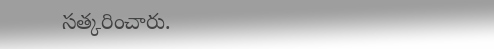సత్కరించారు.